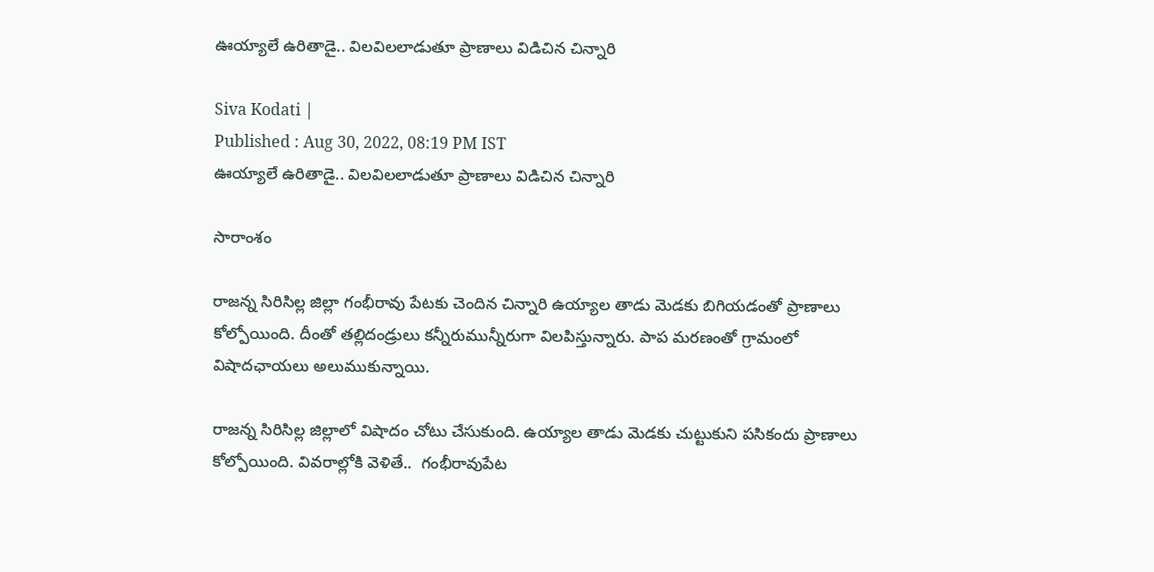ఊయ్యాలే ఉరితాడై.. విలవిలలాడుతూ ప్రాణాలు విడిచిన చిన్నారి

Siva Kodati |
Published : Aug 30, 2022, 08:19 PM IST
ఊయ్యాలే ఉరితాడై.. విలవిలలాడుతూ ప్రాణాలు విడిచిన చిన్నారి

సారాంశం

రాజన్న సిరిసిల్ల జిల్లా గంభీరావు పేటకు చెందిన చిన్నారి ఉయ్యాల తాడు మెడకు బిగియడంతో ప్రాణాలు కోల్పోయింది. దీంతో తల్లిదండ్రులు కన్నీరుమున్నీరుగా విలపిస్తున్నారు. పాప మరణంతో గ్రామంలో విషాదఛాయలు అలుముకున్నాయి.

రాజన్న సిరిసిల్ల జిల్లాలో విషాదం చోటు చేసుకుంది. ఉయ్యాల తాడు మెడకు చుట్టుకుని పసికందు ప్రాణాలు కోల్పోయింది. వివరాల్లోకి వెళితే..  గంభీరావుపేట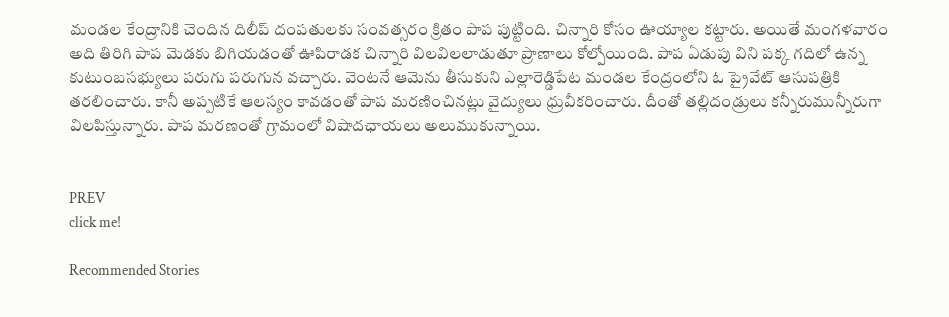మండల కేంద్రానికి చెందిన దిలీప్ దంపతులకు సంవత్సరం క్రితం పాప పుట్టింది. చిన్నారి కోసం ఊయ్యాల కట్టారు. అయితే మంగళవారం అది తిరిగి పాప మెడకు బిగియడంతో ఊపిరాడక చిన్నారి విలవిలలాడుతూ ప్రాణాలు కోల్పోయింది. పాప ఏడుపు విని పక్క గదిలో ఉన్న కుటుంబసభ్యులు పరుగు పరుగున వచ్చారు. వెంటనే ఆమెను తీసుకుని ఎల్లారెడ్డిపేట మండల కేంద్రంలోని ఓ ప్రైవేట్ ఆసుపత్రికి తరలించారు. కానీ అప్పటికే ఆలస్యం కావడంతో పాప మరణించినట్లు వైద్యులు ధ్రువీకరించారు. దీంతో తల్లిదండ్రులు కన్నీరుమున్నీరుగా విలపిస్తున్నారు. పాప మరణంతో గ్రామంలో విషాదఛాయలు అలుముకున్నాయి.


PREV
click me!

Recommended Stories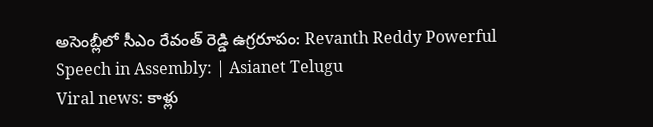అసెంబ్లీలో సీఎం రేవంత్ రెడ్డి ఉగ్రరూపం: Revanth Reddy Powerful Speech in Assembly: | Asianet Telugu
Viral news: కాళ్లు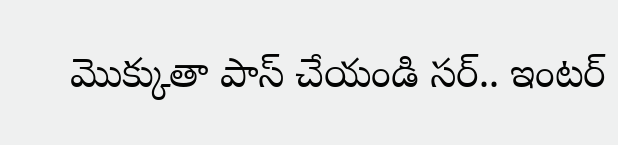మొక్కుతా పాస్ చేయండి సర్.. ఇంటర్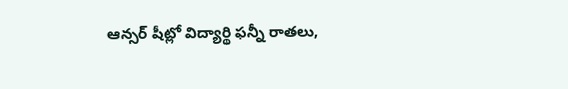ఆన్సర్ షీట్లో విద్యార్థి ఫన్నీ రాతలు,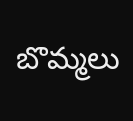బొమ్మలు